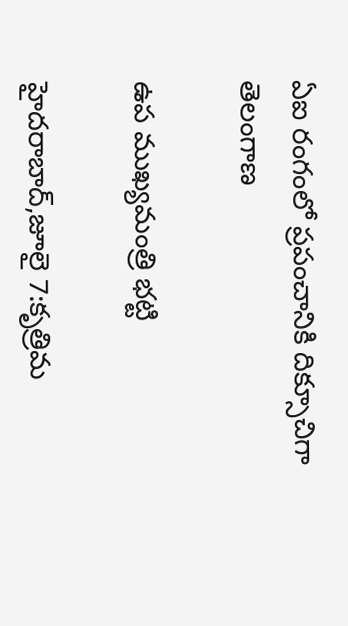ఏఐ రంగంలో ప్రపంచానికి దిక్సూచిగా తెలంగాణ

ఉప ముఖ్యమంత్రి భట్టి

హైదరాబాద్‌,జూలై 7:కృత్రిమ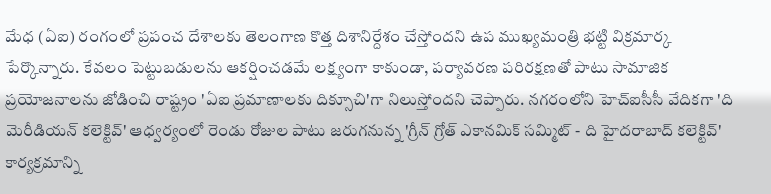మేధ (ఏఐ) రంగంలో ప్రపంచ దేశాలకు తెలంగాణ కొత్త దిశానిర్దేశం చేస్తోందని ఉప ముఖ్యమంత్రి భట్టి విక్రమార్క పేర్కొన్నారు. కేవలం పెట్టుబడులను ఆకర్షించడమే లక్ష్యంగా కాకుండా, పర్యావరణ పరిరక్షణతో పాటు సామాజిక ప్రయోజనాలను జోడించి రాష్ట్రం 'ఏఐ ప్రమాణాలకు దిక్సూచి'గా నిలుస్తోందని చెప్పారు. నగరంలోని హెచ్‌ఐసీసీ వేదికగా 'ది మెరీడియన్‌ కలెక్టివ్‌' ఆధ్వర్యంలో రెండు రోజుల పాటు జరుగనున్న 'గ్రీన్‌ గ్రోత్‌ ఎకానమిక్‌ సమ్మిట్‌ - ది హైదరాబాద్‌ కలెక్టివ్‌' కార్యక్రమాన్ని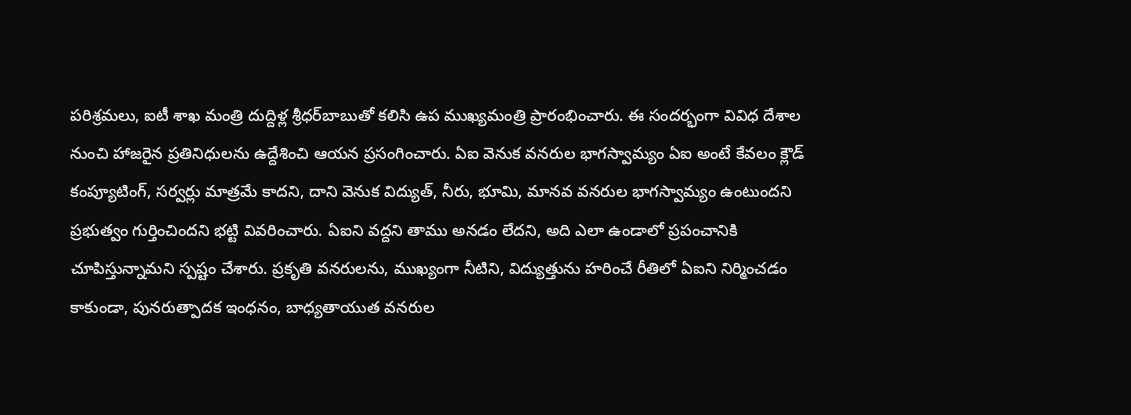పరిశ్రమలు, ఐటీ శాఖ మంత్రి దుద్దిళ్ల శ్రీధర్‌బాబుతో కలిసి ఉప ముఖ్యమంత్రి ప్రారంభించారు. ఈ సందర్భంగా వివిధ దేశాల నుంచి హాజరైన ప్రతినిధులను ఉద్దేశించి ఆయన ప్రసంగించారు. ఏఐ వెనుక వనరుల భాగస్వామ్యం ఏఐ అంటే కేవలం క్లౌడ్‌ కంప్యూటింగ్‌, సర్వర్లు మాత్రమే కాదని, దాని వెనుక విద్యుత్‌, నీరు, భూమి, మానవ వనరుల భాగస్వామ్యం ఉంటుందని ప్రభుత్వం గుర్తించిందని భట్టి వివరించారు. ఏఐని వద్దని తాము అనడం లేదని, అది ఎలా ఉండాలో ప్రపంచానికి చూపిస్తున్నామని స్పష్టం చేశారు. ప్రకృతి వనరులను, ముఖ్యంగా నీటిని, విద్యుత్తును హరించే రీతిలో ఏఐని నిర్మించడం కాకుండా, పునరుత్పాదక ఇంధనం, బాధ్యతాయుత వనరుల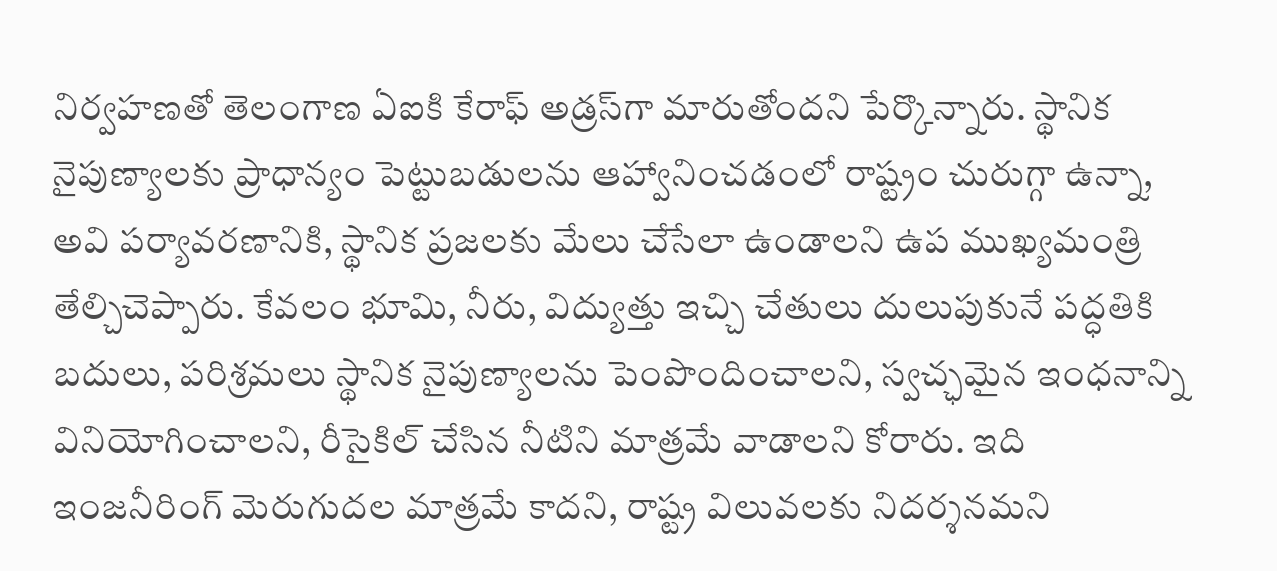నిర్వహణతో తెలంగాణ ఏఐకి కేరాఫ్‌ అడ్రస్‌గా మారుతోందని పేర్కొన్నారు. స్థానిక నైపుణ్యాలకు ప్రాధాన్యం పెట్టుబడులను ఆహ్వానించడంలో రాష్ట్రం చురుగ్గా ఉన్నా, అవి పర్యావరణానికి, స్థానిక ప్రజలకు మేలు చేసేలా ఉండాలని ఉప ముఖ్యమంత్రి తేల్చిచెప్పారు. కేవలం భూమి, నీరు, విద్యుత్తు ఇచ్చి చేతులు దులుపుకునే పద్ధతికి బదులు, పరిశ్రమలు స్థానిక నైపుణ్యాలను పెంపొందించాలని, స్వచ్ఛమైన ఇంధనాన్ని వినియోగించాలని, రీసైకిల్‌ చేసిన నీటిని మాత్రమే వాడాలని కోరారు. ఇది ఇంజనీరింగ్‌ మెరుగుదల మాత్రమే కాదని, రాష్ట్ర విలువలకు నిదర్శనమని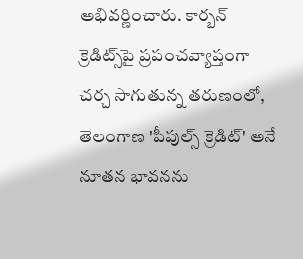అభివర్ణించారు. కార్బన్‌ క్రెడిట్స్‌పై ప్రపంచవ్యాప్తంగా చర్చ సాగుతున్న తరుణంలో, తెలంగాణ 'పీపుల్స్‌ క్రెడిట్‌' అనే నూతన భావనను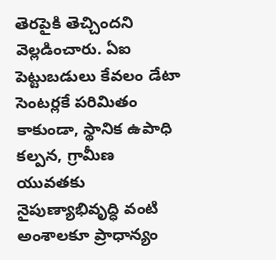తెరపైకి తెచ్చిందని వెల్లడించారు. ఏఐ పెట్టుబడులు కేవలం డేటా సెంటర్లకే పరిమితం కాకుండా, స్థానిక ఉపాధి కల్పన, గ్రామీణ యువతకు నైపుణ్యాభివృద్ధి వంటి అంశాలకూ ప్రాధాన్యం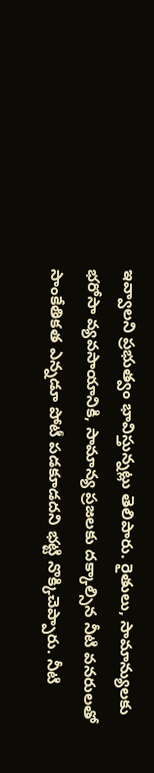ఇవ్వాలని ప్రభుత్వం భావిస్తున్నట్లు తెలిపారు. రైతులు, సామాన్యులకు భరోసా వ్యవసాయానికి, సామాన్య ప్రజలకు దక్కాల్సిన నీటి వనరులతో సాంకేతికత ఎన్నడూ పోటీ పడకూడదని భట్టి నొక్కిచెప్పారు. నీటి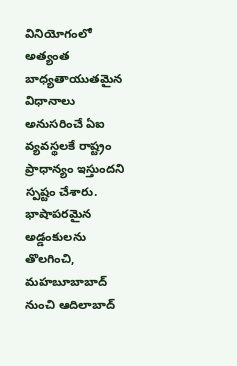వినియోగంలో అత్యంత బాధ్యతాయుతమైన విధానాలు అనుసరించే ఏఐ వ్యవస్థలకే రాష్ట్రం ప్రాధాన్యం ఇస్తుందని స్పష్టం చేశారు. భాషాపరమైన అడ్డంకులను తొలగించి, మహబూబాబాద్‌ నుంచి ఆదిలాబాద్‌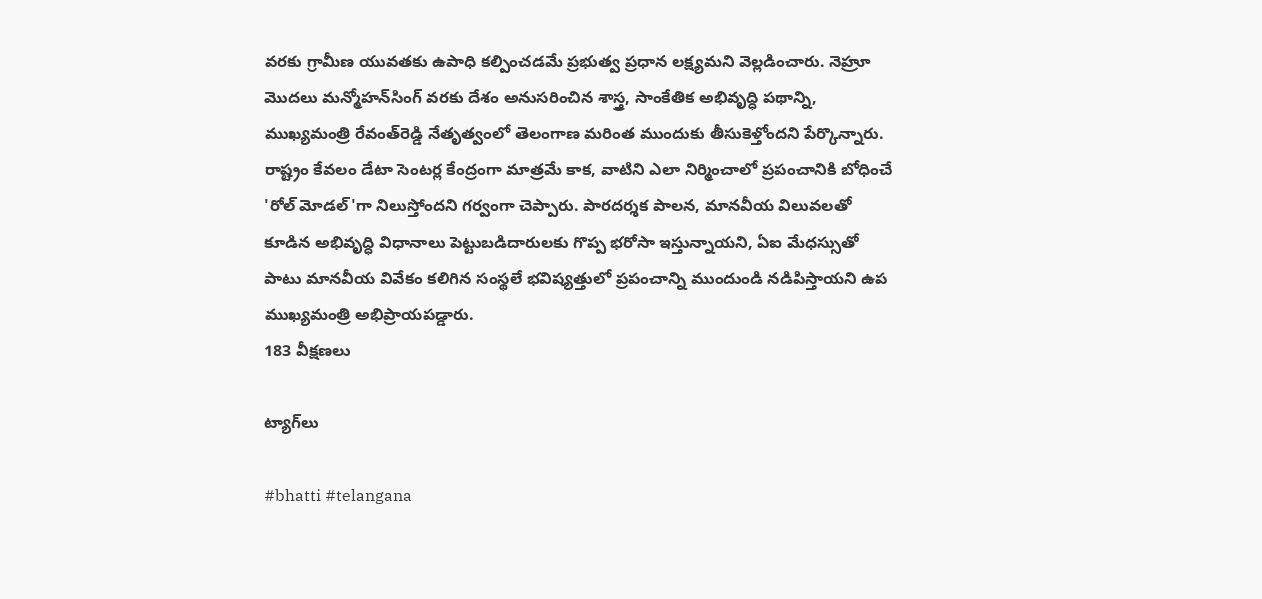వరకు గ్రామీణ యువతకు ఉపాధి కల్పించడమే ప్రభుత్వ ప్రధాన లక్ష్యమని వెల్లడించారు. నెహ్రూ మొదలు మన్మోహన్‌సింగ్‌ వరకు దేశం అనుసరించిన శాస్త్ర, సాంకేతిక అభివృద్ధి పథాన్ని, ముఖ్యమంత్రి రేవంత్‌రెడ్డి నేతృత్వంలో తెలంగాణ మరింత ముందుకు తీసుకెళ్తోందని పేర్కొన్నారు. రాష్ట్రం కేవలం డేటా సెంటర్ల కేంద్రంగా మాత్రమే కాక, వాటిని ఎలా నిర్మించాలో ప్రపంచానికి బోధించే 'రోల్‌ మోడల్‌'గా నిలుస్తోందని గర్వంగా చెప్పారు. పారదర్శక పాలన, మానవీయ విలువలతో కూడిన అభివృద్ధి విధానాలు పెట్టుబడిదారులకు గొప్ప భరోసా ఇస్తున్నాయని, ఏఐ మేధస్సుతో పాటు మానవీయ వివేకం కలిగిన సంస్థలే భవిష్యత్తులో ప్రపంచాన్ని ముందుండి నడిపిస్తాయని ఉప ముఖ్యమంత్రి అభిప్రాయపడ్డారు.
183 వీక్షణలు

ట్యాగ్‌లు

#bhatti #telangana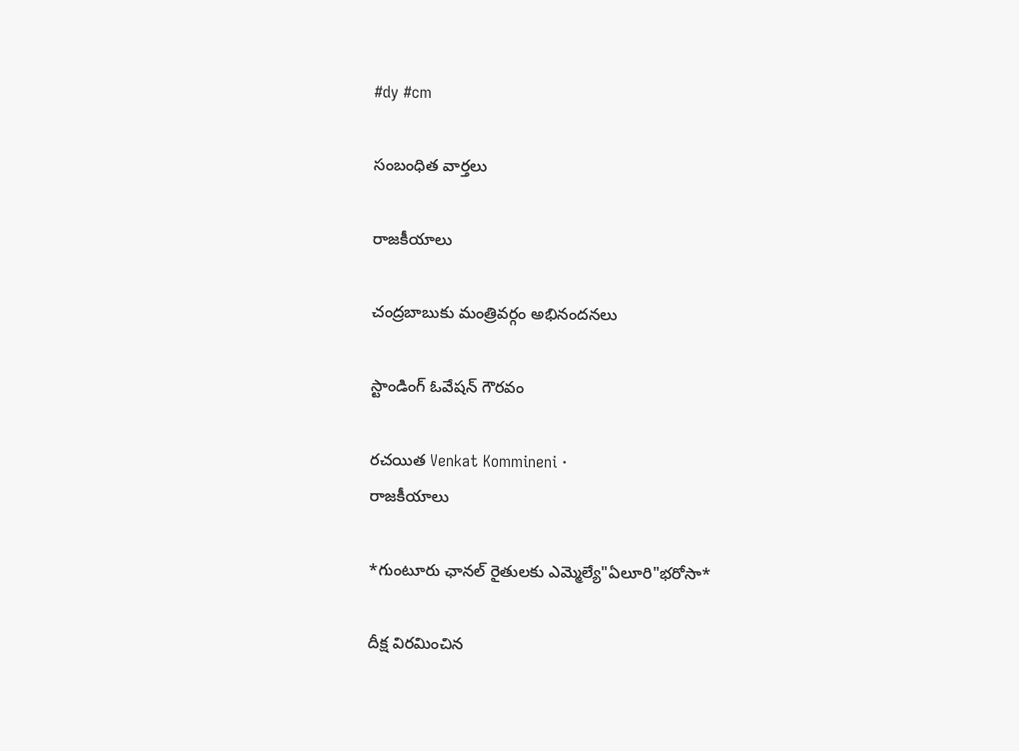#dy #cm

సంబంధిత వార్తలు

రాజకీయాలు

చంద్రబాబుకు మంత్రివర్గం అభినందనలు

స్టాండింగ్ ఓవేషన్ గౌరవం

రచయిత Venkat Kommineni ·
రాజకీయాలు

*గుంటూరు ఛానల్ రైతులకు ఎమ్మెల్యే"ఏలూరి"భరోసా*

దీక్ష విరమించిన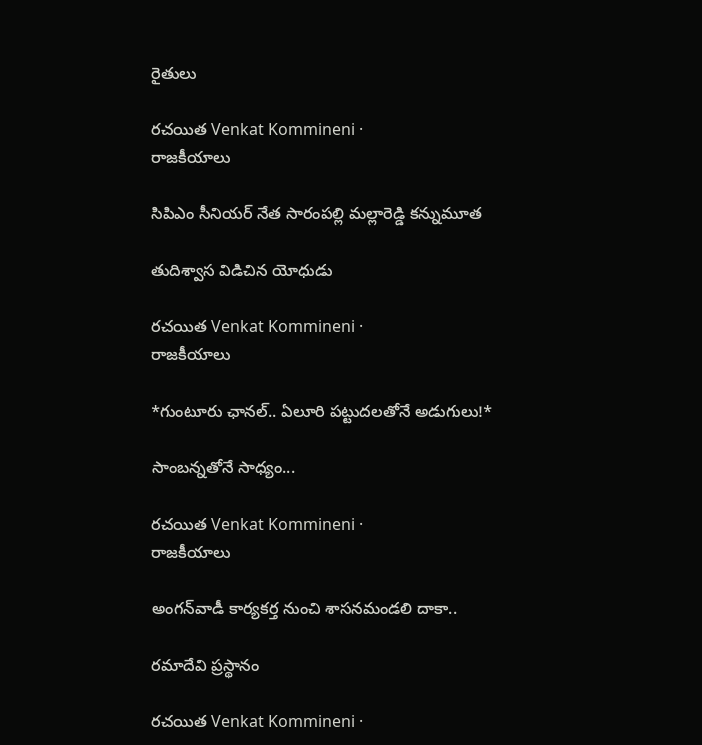రైతులు

రచయిత Venkat Kommineni ·
రాజకీయాలు

సిపిఎం సీనియర్ నేత సారంపల్లి మల్లారెడ్డి కన్నుమూత

తుదిశ్వాస విడిచిన యోధుడు

రచయిత Venkat Kommineni ·
రాజకీయాలు

*గుంటూరు ఛానల్‌.. ఏలూరి పట్టుదలతోనే అడుగులు!*

సాంబన్నతోనే సాధ్యం...

రచయిత Venkat Kommineni ·
రాజకీయాలు

అంగన్‌వాడీ కార్యకర్త నుంచి శాసనమండలి దాకా..

రమాదేవి ప్రస్థానం

రచయిత Venkat Kommineni ·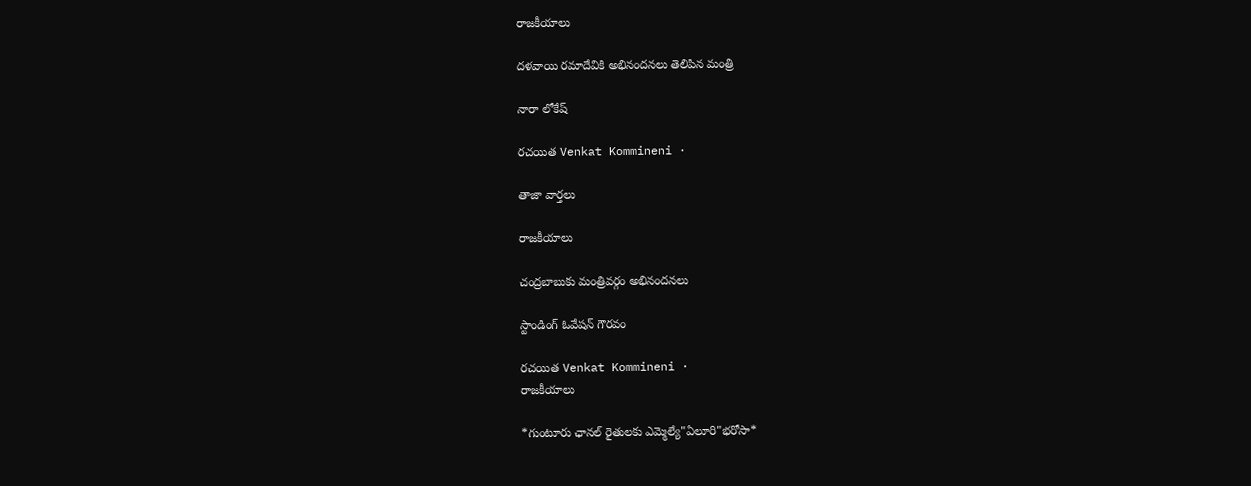రాజకీయాలు

దళవాయి రమాదేవికి అభినందనలు తెలిపిన మంత్రి

నారా లోకేష్

రచయిత Venkat Kommineni ·

తాజా వార్తలు

రాజకీయాలు

చంద్రబాబుకు మంత్రివర్గం అభినందనలు

స్టాండింగ్ ఓవేషన్ గౌరవం

రచయిత Venkat Kommineni ·
రాజకీయాలు

*గుంటూరు ఛానల్ రైతులకు ఎమ్మెల్యే"ఏలూరి"భరోసా*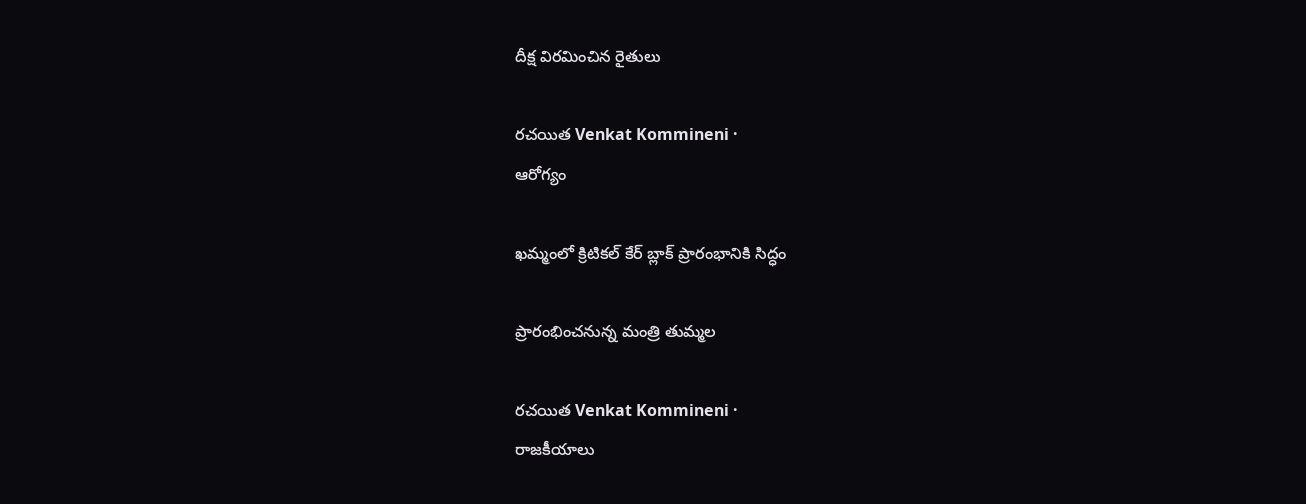దీక్ష విరమించిన రైతులు

రచయిత Venkat Kommineni ·
ఆరోగ్యం

ఖమ్మంలో క్రిటికల్ కేర్‌ బ్లాక్‌ ప్రారంభానికి సిద్ధం

ప్రారంభించనున్న మంత్రి తుమ్మల

రచయిత Venkat Kommineni ·
రాజకీయాలు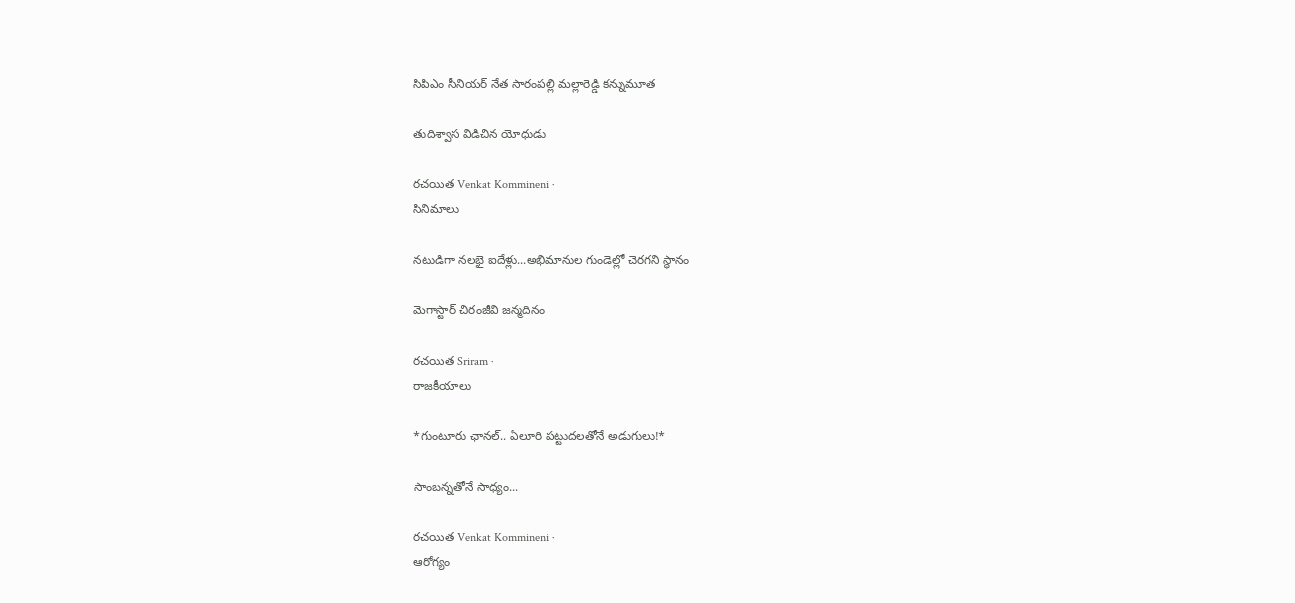సిపిఎం సీనియర్ నేత సారంపల్లి మల్లారెడ్డి కన్నుమూత

తుదిశ్వాస విడిచిన యోధుడు

రచయిత Venkat Kommineni ·
సినిమాలు

నటుడిగా నలభై ఐదేళ్లు...అభిమానుల గుండెల్లో చెరగని స్థానం

మెగాస్టార్ చిరంజీవి జన్మదినం

రచయిత Sriram ·
రాజకీయాలు

*గుంటూరు ఛానల్‌.. ఏలూరి పట్టుదలతోనే అడుగులు!*

సాంబన్నతోనే సాధ్యం...

రచయిత Venkat Kommineni ·
ఆరోగ్యం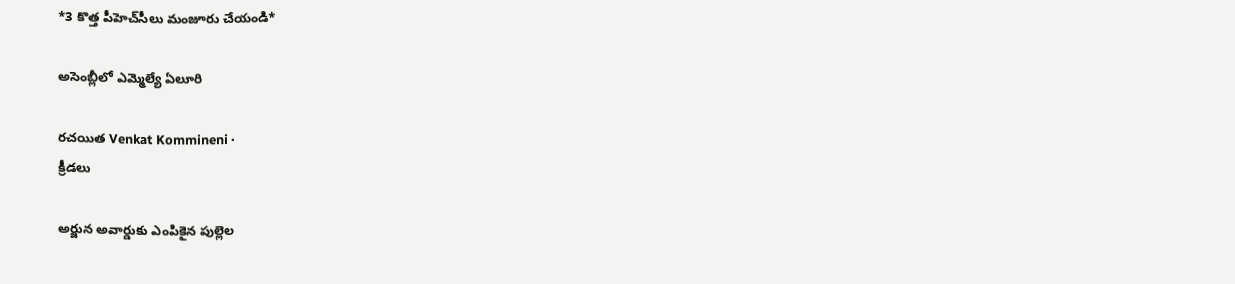*3 కొత్త పీహెచ్‌సీలు మంజూరు చేయండి*

అసెంబ్లీలో ఎమ్మెల్యే ఏలూరి

రచయిత Venkat Kommineni ·
క్రీడలు

అర్జున అవార్డుకు ఎంపికైన పుల్లెల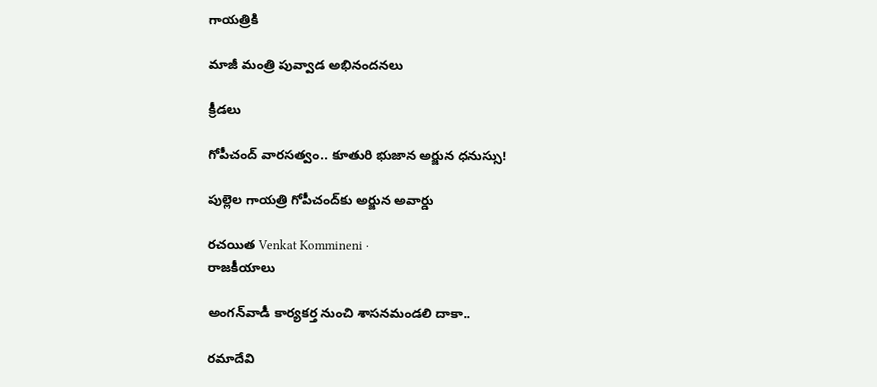గాయత్రికి

మాజీ మంత్రి పువ్వాడ అభినందనలు

క్రీడలు

గోపీచంద్ వారసత్వం.. కూతురి భుజాన అర్జున ధనుస్సు!

పుల్లెల గాయత్రి గోపీచంద్‌కు అర్జున అవార్డు

రచయిత Venkat Kommineni ·
రాజకీయాలు

అంగన్‌వాడీ కార్యకర్త నుంచి శాసనమండలి దాకా..

రమాదేవి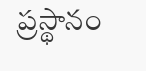ప్రస్థానం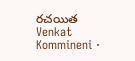రచయిత Venkat Kommineni ·